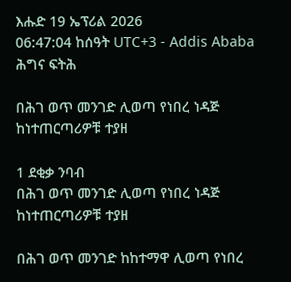እሑድ 19 ኤፕሪል 2026
06:47:04 ከሰዓት UTC+3 - Addis Ababa
ሕግና ፍትሕ

በሕገ ወጥ መንገድ ሊወጣ የነበረ ነዳጅ ከነተጠርጣሪዎቹ ተያዘ

1 ደቂቃ ንባብ
በሕገ ወጥ መንገድ ሊወጣ የነበረ ነዳጅ ከነተጠርጣሪዎቹ ተያዘ

በሕገ ወጥ መንገድ ከከተማዋ ሊወጣ የነበረ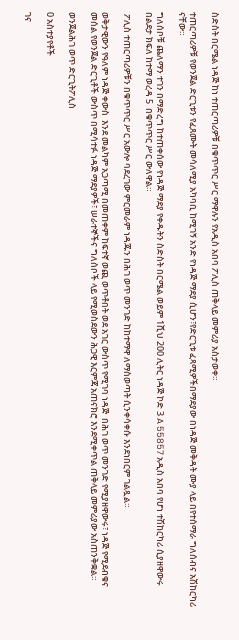ስድስት በርሜል ነዳጅ ከነ ተጠርጣሪዎቹ በቁጥጥር ሥር ማዋሉን የአዲስ አበባ ፖሊስ ጠቅላይ መምሪያ አስታወቀ።

ተጠርጣሪዎቹ የወንጀል ድርጊቱን የፈጸሙት መሳለሚያ አካባቢ ከሚገኝ አንድ የነዳጅ ማደያ ሲሆን፣የድርጊቱ ፈጻሚዎችበማደያው በነዳጅ መቅዳት ሙያ ላይ በየተሰማራ ግለሰብና አሽከርካሪ ናቸው።

ግለሰቦቹ ጨለማን ተገን በማድረግ ከተጠቀሰው የነዳጅ ማደያ የቀዱትን ስድስት በርሜል ወይም 1ሺህ 200 ሊትር ነዳጅ ኮድ 3 A 55857 አዲስ አበባ የሆነ ተሽከርካሪ ሲያዘዋውሩ በልደታ ክፍለ ከተማ ወረዳ 5  በቁጥጥር ሥር ውለዋል።

 ፖሊስ ተጠርጣሪዎቹን በቁጥጥር ሥር አውሎ ባደረገው ምርመራም ነዳጁን በሕገ ወጥ መንገድ ከከተማዋ ለማስወጣት ሲንቀሳቀሱ እንደነበርም ገልጿል።

ወቅታዊውን የዓለም ነዳጅ ቀውስ  እንደ መልካም አጋጣሚ በመጠቀም ከፍተኛ ወጪ ወጥቶበት ወደ አገር ውስጥ የሚገባ ነዳጅ  በሕገ ወጥ መንገድ የሚያዘዋውሩ፣ ነዳጅ የሚደብቁና መሰል የወንጀል ድርጊቶች ውስጥ በሚሳተፉ ነዳጅ ማደያዎች፣ ሠራተኞችና ግለሰቦች ላይ የሚወስደውን ሕጋዊ እርምጃ አጠናክሮ እንደሚቀጥል ጠቅላይ መምሪያው አስጠንቅቋል።

ወንጀልሕገ ወጥ ድርጊትፖሊስ

0 አስተያየቶች

ገና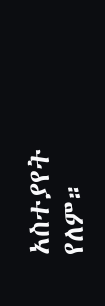አስተያየት የለም።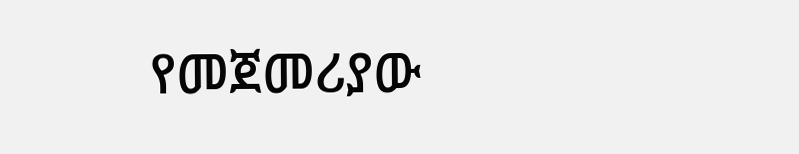የመጀመሪያው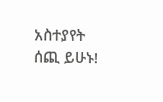አስተያየት ሰጪ ይሁኑ!